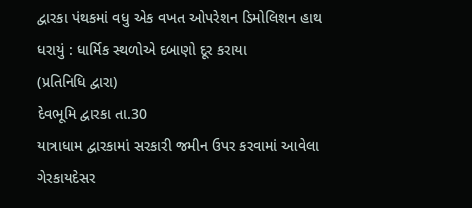દ્વારકા પંથકમાં વધુ એક વખત ઓપરેશન ડિમોલિશન હાથ ધરાયું : ધાર્મિક સ્થળોએ દબાણો દૂર કરાયા
(પ્રતિનિધિ દ્વારા)
દેવભૂમિ દ્વારકા તા.30
યાત્રાધામ દ્વારકામાં સરકારી જમીન ઉપર કરવામાં આવેલા ગેરકાયદેસર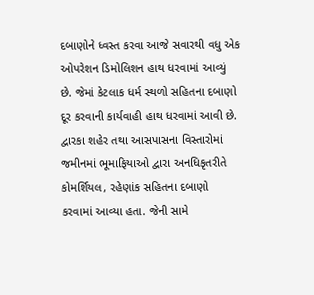દબાણોને ધ્વસ્ત કરવા આજે સવારથી વધુ એક ઓપરેશન ડિમોલિશન હાથ ધરવામાં આવ્યું છે. જેમાં કેટલાક ધર્મ સ્થળો સહિતના દબાણો દૂર કરવાની કાર્યવાહી હાથ ધરવામાં આવી છે.
દ્વારકા શહેર તથા આસપાસના વિસ્તારોમાં જમીનમાં ભૂમાફિયાઓ દ્વારા અનધિકૃતરીતે કોમર્શિયલ, રહેણાંક સહિતના દબાણો કરવામાં આવ્યા હતા. જેની સામે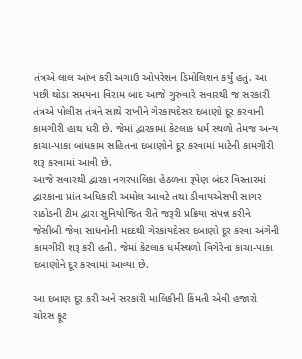તંત્રએ લાલ આંખ કરી અગાઉ ઓપરેશન ડિમોલિશન કર્યું હતું. આ પછી થોડા સમયના વિરામ બાદ આજે ગુરુવારે સવારથી જ સરકારી તંત્રએ પોલીસ તંત્રને સાથે રાખીને ગેરકાયદેસર દબાણો દૂર કરવાની કામગીરી હાથ ધરી છે. જેમાં દ્વારકામાં કેટલાક ધર્મ સ્થળો તેમજ અન્ય કાચા-પાકા બાંધકામ સહિતના દબાણોને દૂર કરવામાં માટેની કામગીરી શરૂ કરવામાં આવી છે.
આજે સવારથી દ્વારકા નગરપાલિકા હેઠળના રૂપેણ બંદર વિસ્તારમાં દ્વારકાના પ્રાંત અધિકારી અમોલ આવટે તથા ડીવાયએસપી સાગર રાઠોડની ટીમ દ્વારા સુનિયોજિત રીતે જરૂરી પ્રક્રિયા સંપન્ન કરીને જેસીબી જેવા સાધનોની મદદથી ગેરકાયદેસર દબાણો દૂર કરવા અંગેની કામગીરી શરૂ કરી હતી. જેમાં કેટલાક ધર્મસ્થળો વિગેરેના કાચા-પાકા દબાણોને દૂર કરવામાં આવ્યા છે.

આ દબાણ દૂર કરી અને સરકારી માલિકીની કિંમતી એવી હજારો ચોરસ ફૂટ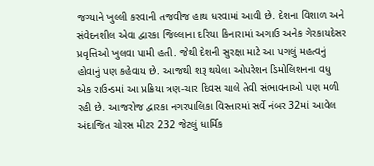જગ્યાને ખુલ્લી કરવાની તજવીજ હાથ ધરવામાં આવી છે. દેશના વિશાળ અને સંવેદનશીલ એવા દ્વારકા જિલ્લાના દરિયા કિનારામાં અગાઉ અનેક ગેરકાયદેસર પ્રવૃત્તિઓ ખુલવા પામી હતી. જેથી દેશની સુરક્ષા માટે આ પગલું મહત્વનું હોવાનું પણ કહેવાય છે. આજથી શરૂ થયેલા ઓપરેશન ડિમોલિશનના વધુ એક રાઉન્ડમાં આ પ્રક્રિયા ત્રણ-ચાર દિવસ ચાલે તેવી સંભાવનાઓ પણ મળી રહી છે. આજરોજ દ્વારકા નગરપાલિકા વિસ્તારમાં સર્વે નંબર 32માં આવેલ અંદાજિત ચોરસ મીટર 232 જેટલું ધાર્મિક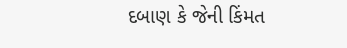દબાણ કે જેની કિંમત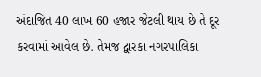અંદાજિત 40 લાખ 60 હજાર જેટલી થાય છે તે દૂર કરવામાં આવેલ છે. તેમજ દ્વારકા નગરપાલિકા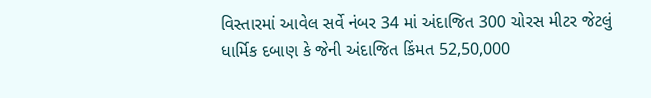વિસ્તારમાં આવેલ સર્વે નંબર 34 માં અંદાજિત 300 ચોરસ મીટર જેટલું ધાર્મિક દબાણ કે જેની અંદાજિત કિંમત 52,50,000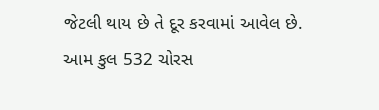જેટલી થાય છે તે દૂર કરવામાં આવેલ છે. આમ કુલ 532 ચોરસ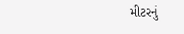મીટરનું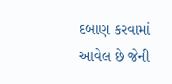દબાણ કરવામાં આવેલ છે જેની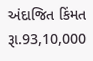અંદાજિત કિંમત રૂા.93,10,000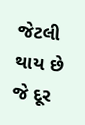જેટલી થાય છે જે દૂર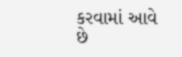કરવામાં આવે છે